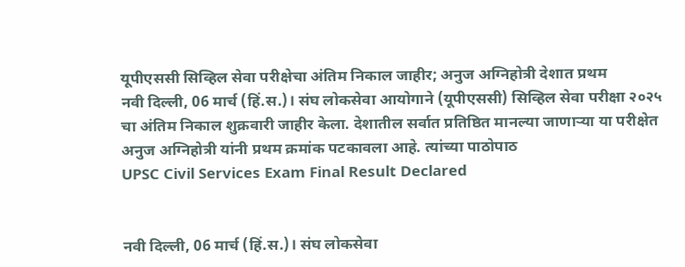यूपीएससी सिव्हिल सेवा परीक्षेचा अंतिम निकाल जाहीर; अनुज अग्निहोत्री देशात प्रथम
नवी दिल्ली, 06 मार्च (हिं.स.)। संघ लोकसेवा आयोगाने (यूपीएससी) सिव्हिल सेवा परीक्षा २०२५ चा अंतिम निकाल शुक्रवारी जाहीर केला. देशातील सर्वात प्रतिष्ठित मानल्या जाणाऱ्या या परीक्षेत अनुज अग्निहोत्री यांनी प्रथम क्रमांक पटकावला आहे. त्यांच्या पाठोपाठ
UPSC Civil Services Exam Final Result Declared


नवी दिल्ली, 06 मार्च (हिं.स.)। संघ लोकसेवा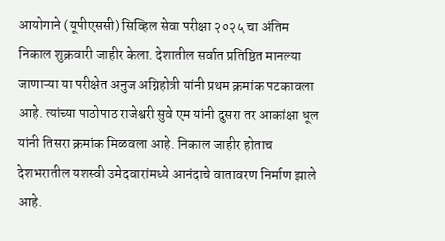आयोगाने (यूपीएससी) सिव्हिल सेवा परीक्षा २०२५ चा अंतिम निकाल शुक्रवारी जाहीर केला. देशातील सर्वात प्रतिष्ठित मानल्या जाणाऱ्या या परीक्षेत अनुज अग्निहोत्री यांनी प्रथम क्रमांक पटकावला आहे. त्यांच्या पाठोपाठ राजेश्वरी सुवे एम यांनी दुसरा तर आकांक्षा धूल यांनी तिसरा क्रमांक मिळवला आहे. निकाल जाहीर होताच देशभरातील यशस्वी उमेदवारांमध्ये आनंदाचे वातावरण निर्माण झाले आहे.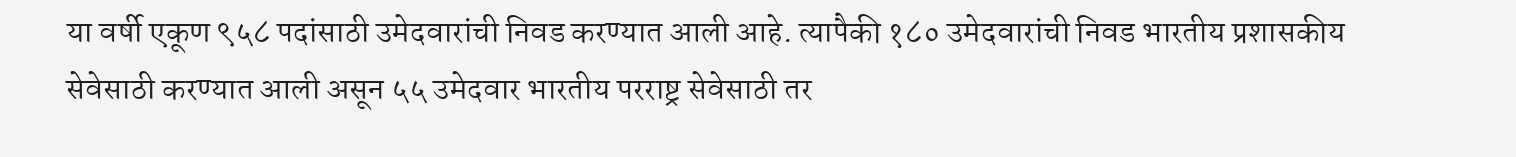या वर्षी एकूण ९५८ पदांसाठी उमेदवारांची निवड करण्यात आली आहे. त्यापैकी १८० उमेदवारांची निवड भारतीय प्रशासकीय सेवेसाठी करण्यात आली असून ५५ उमेदवार भारतीय परराष्ट्र सेवेसाठी तर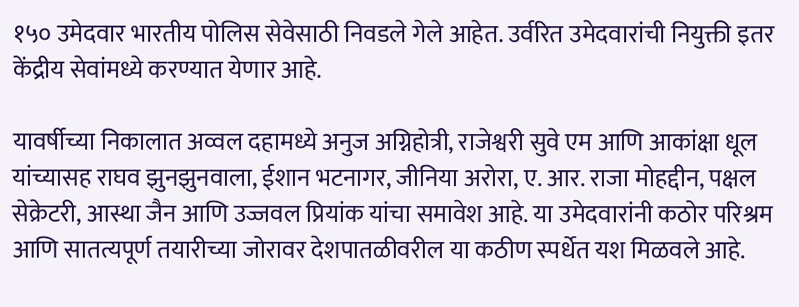१५० उमेदवार भारतीय पोलिस सेवेसाठी निवडले गेले आहेत. उर्वरित उमेदवारांची नियुक्ती इतर केंद्रीय सेवांमध्ये करण्यात येणार आहे.

यावर्षीच्या निकालात अव्वल दहामध्ये अनुज अग्निहोत्री, राजेश्वरी सुवे एम आणि आकांक्षा धूल यांच्यासह राघव झुनझुनवाला, ईशान भटनागर, जीनिया अरोरा, ए. आर. राजा मोहद्दीन, पक्षल सेक्रेटरी, आस्था जैन आणि उज्जवल प्रियांक यांचा समावेश आहे. या उमेदवारांनी कठोर परिश्रम आणि सातत्यपूर्ण तयारीच्या जोरावर देशपातळीवरील या कठीण स्पर्धेत यश मिळवले आहे.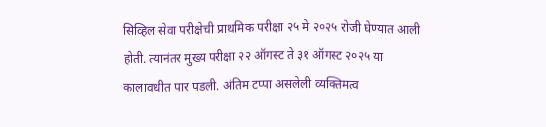सिव्हिल सेवा परीक्षेची प्राथमिक परीक्षा २५ मे २०२५ रोजी घेण्यात आली होती. त्यानंतर मुख्य परीक्षा २२ ऑगस्ट ते ३१ ऑगस्ट २०२५ या कालावधीत पार पडली. अंतिम टप्पा असलेली व्यक्तिमत्व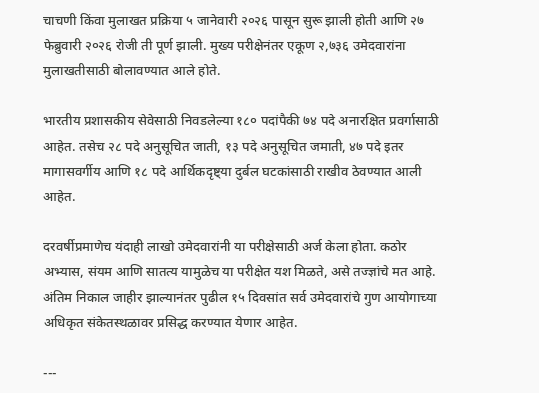चाचणी किंवा मुलाखत प्रक्रिया ५ जानेवारी २०२६ पासून सुरू झाली होती आणि २७ फेब्रुवारी २०२६ रोजी ती पूर्ण झाली. मुख्य परीक्षेनंतर एकूण २,७३६ उमेदवारांना मुलाखतीसाठी बोलावण्यात आले होते.

भारतीय प्रशासकीय सेवेसाठी निवडलेल्या १८० पदांपैकी ७४ पदे अनारक्षित प्रवर्गासाठी आहेत. तसेच २८ पदे अनुसूचित जाती, १३ पदे अनुसूचित जमाती, ४७ पदे इतर मागासवर्गीय आणि १८ पदे आर्थिकदृष्ट्या दुर्बल घटकांसाठी राखीव ठेवण्यात आली आहेत.

दरवर्षीप्रमाणेच यंदाही लाखो उमेदवारांनी या परीक्षेसाठी अर्ज केला होता. कठोर अभ्यास, संयम आणि सातत्य यामुळेच या परीक्षेत यश मिळते, असे तज्ज्ञांचे मत आहे. अंतिम निकाल जाहीर झाल्यानंतर पुढील १५ दिवसांत सर्व उमेदवारांचे गुण आयोगाच्या अधिकृत संकेतस्थळावर प्रसिद्ध करण्यात येणार आहेत.

---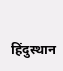हिंदुस्थान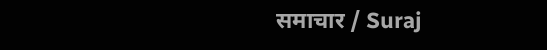समाचार / Suraj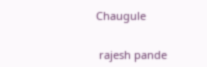Chaugule


 rajesh pande